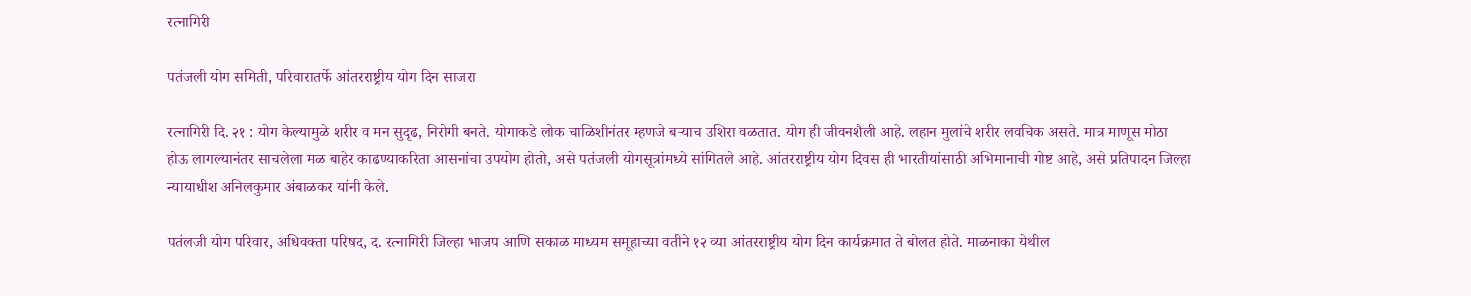रत्नागिरी

पतंजली योग समिती, परिवारातर्फे आंतरराष्ट्रीय योग दिन साजरा

रत्नागिरी दि. २१ : योग केल्यामुळे शरीर व मन सुदृढ, निरोगी बनते. योगाकडे लोक चाळिशीनंतर म्हणजे बऱ्याच उशिरा वळतात. योग ही जीवनशैली आहे. लहान मुलांचे शरीर लवचिक असते. मात्र माणूस मोठा होऊ लागल्यानंतर साचलेला मळ बाहेर काढण्याकरिता आसनांचा उपयोग होतो, असे पतंजली योगसूत्रांमध्ये सांगितले आहे. आंतरराष्ट्रीय योग दिवस ही भारतीयांसाठी अभिमानाची गोष्ट आहे, असे प्रतिपादन जिल्हा न्यायाधीश अनिलकुमार अंबाळकर यांनी केले.

पतंलजी योग परिवार, अधिवक्ता परिषद, द. रत्नागिरी जिल्हा भाजप आणि सकाळ माध्यम समूहाच्या वतीने १२ व्या आंतरराष्ट्रीय योग दिन कार्यक्रमात ते बोलत होते. माळनाका येथील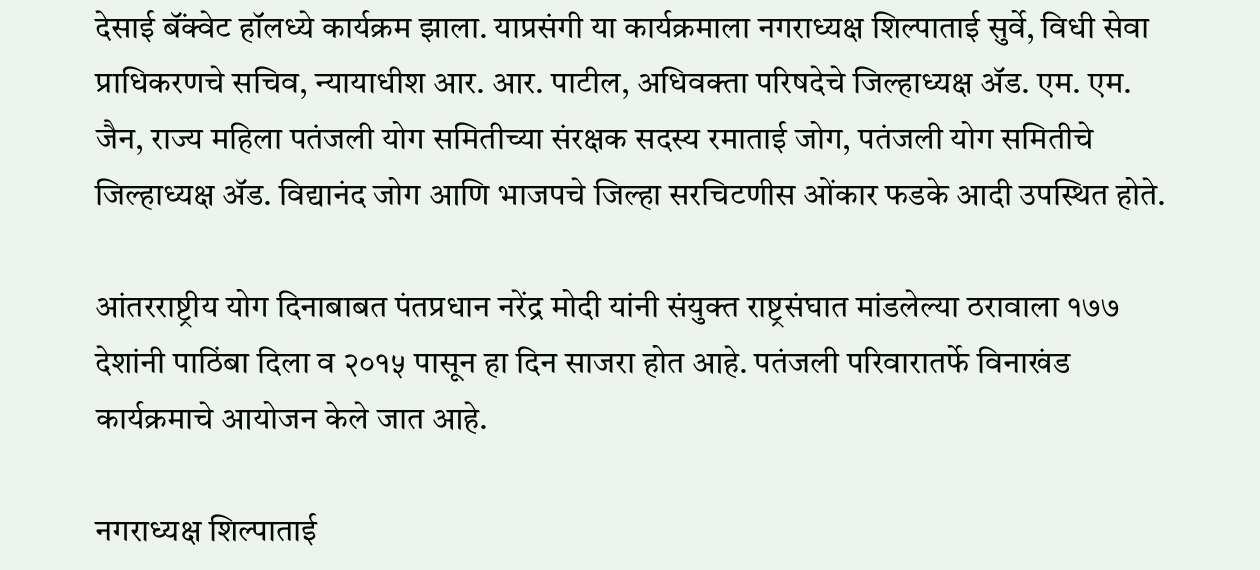देसाई बॅंक्वेट हॉलध्ये कार्यक्रम झाला. याप्रसंगी या कार्यक्रमाला नगराध्यक्ष शिल्पाताई सुर्वे, विधी सेवा प्राधिकरणचे सचिव, न्यायाधीश आर. आर. पाटील, अधिवक्ता परिषदेचे जिल्हाध्यक्ष ॲड. एम. एम. जैन, राज्य महिला पतंजली योग समितीच्या संरक्षक सदस्य रमाताई जोग, पतंजली योग समितीचे जिल्हाध्यक्ष ॲड. विद्यानंद जोग आणि भाजपचे जिल्हा सरचिटणीस ओंकार फडके आदी उपस्थित होते.

आंतरराष्ट्रीय योग दिनाबाबत पंतप्रधान नरेंद्र मोदी यांनी संयुक्त राष्ट्रसंघात मांडलेल्या ठरावाला १७७ देशांनी पाठिंबा दिला व २०१५ पासून हा दिन साजरा होत आहे. पतंजली परिवारातर्फे विनाखंड कार्यक्रमाचे आयोजन केले जात आहे.

नगराध्यक्ष शिल्पाताई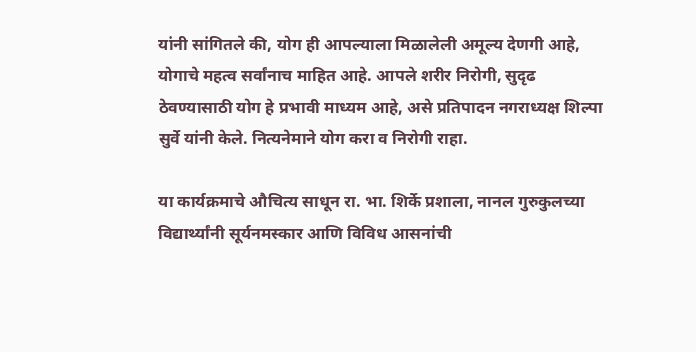यांनी सांगितले की, योग ही आपल्याला मिळालेली अमूल्य देणगी आहे, योगाचे महत्व सर्वांनाच माहित आहे. आपले शरीर निरोगी, सुदृढ ठेवण्यासाठी योग हे प्रभावी माध्यम आहे, असे प्रतिपादन नगराध्यक्ष शिल्पा सुर्वे यांनी केले. नित्यनेमाने योग करा व निरोगी राहा.

या कार्यक्रमाचे औचित्य साधून रा. भा. शिर्के प्रशाला, नानल गुरुकुलच्या विद्यार्थ्यांनी सूर्यनमस्कार आणि विविध आसनांची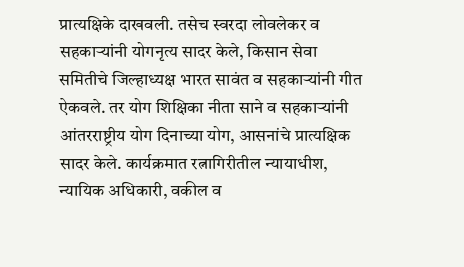प्रात्यक्षिके दाखवली. तसेच स्वरदा लोवलेकर व सहकाऱ्यांनी योगनृत्य सादर केले, किसान सेवा समितीचे जिल्हाध्यक्ष भारत सावंत व सहकाऱ्यांनी गीत ऐकवले. तर योग शिक्षिका नीता साने व सहकाऱ्यांनी आंतरराष्ट्रीय योग दिनाच्या योग, आसनांचे प्रात्यक्षिक सादर केले. कार्यक्रमात रत्नागिरीतील न्यायाधीश, न्यायिक अधिकारी, वकील व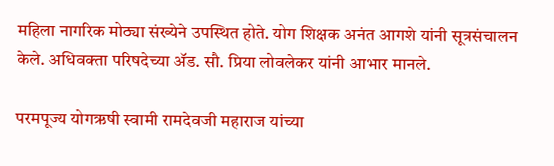महिला नागरिक मोठ्या संख्येने उपस्थित होते. योग शिक्षक अनंत आगशे यांनी सूत्रसंचालन केले. अधिवक्ता परिषदेच्या ॲड. सौ. प्रिया लोवलेकर यांनी आभार मानले.

परमपूज्य योगऋषी स्वामी रामदेवजी महाराज यांच्या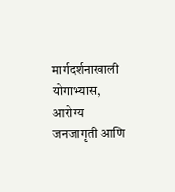मार्गदर्शनाखाली योगाभ्यास, आरोग्य जनजागृती आणि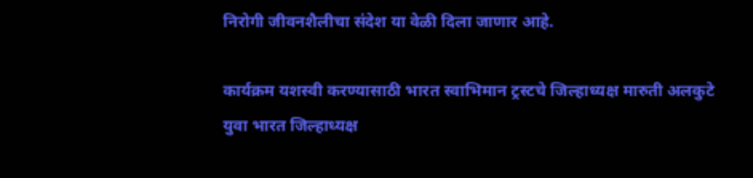निरोगी जीवनशैलीचा संदेश या वेळी दिला जाणार आहे.

कार्यक्रम यशस्वी करण्यासाठी भारत स्वाभिमान ट्रस्टचे जिल्हाध्यक्ष मारुती अलकुटे युवा भारत जिल्हाध्यक्ष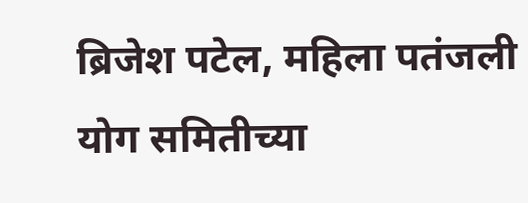ब्रिजेश पटेल, महिला पतंजली योग समितीच्या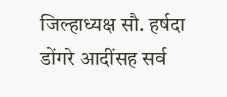जिल्हाध्यक्ष सौ. हर्षदा डोंगरे आदींसह सर्व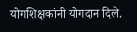योगशिक्षकांनी योगदान दिले.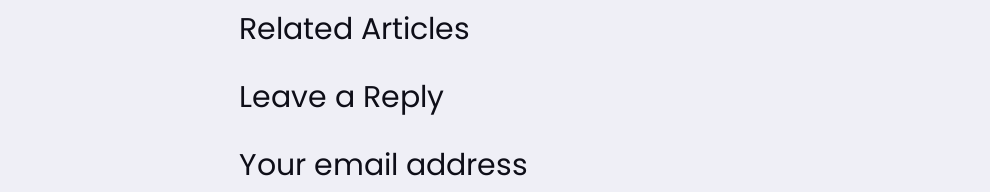Related Articles

Leave a Reply

Your email address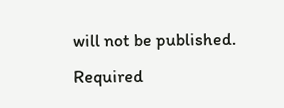will not be published. Required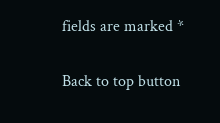fields are marked *

Back to top button